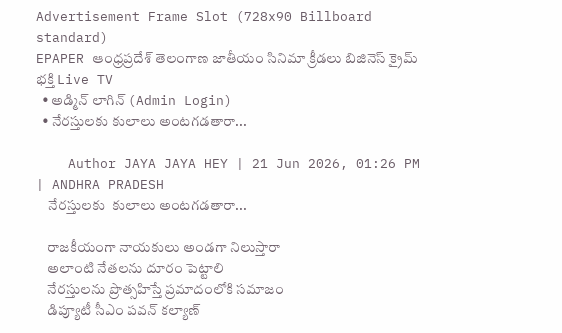Advertisement Frame Slot (728x90 Billboard standard)
EPAPER ఆంధ్రప్రదేశ్ తెలంగాణ జాతీయం సినిమా క్రీడలు బిజినెస్ క్రైమ్ భక్తి Live TV
  • అడ్మిన్ లాగిన్ (Admin Login)
  • నేరస్తులకు కులాలు అంటగడతారా...

    Author JAYA JAYA HEY | 21 Jun 2026, 01:26 PM | ANDHRA PRADESH
    నేరస్తులకు  కులాలు అంటగడతారా...

    రాజకీయంగా నాయకులు అండగా నిలుస్తారా
    అలాంటి నేతలను దూరం పెట్టాలి
    నేరస్తులను ప్రొత్సహిస్తే ప్రమాదంలోకి సమాజం
    డిప్యూటీ సీఎం పవన్ కల్యాణ్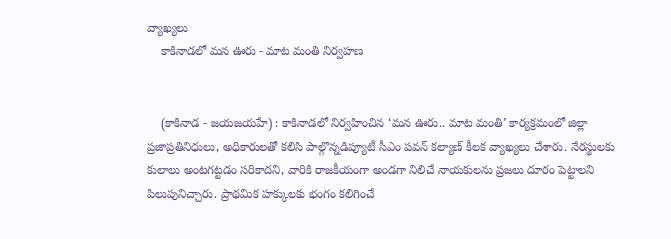వ్యాఖ్యలు
    కాకినాడలో మన ఊరు - మాట మంతి నిర్వహణ


    (కాకినాడ - జయజయహే) : కాకినాడలో నిర్వహించిన ‘మన ఊరు.. మాట మంతి’ కార్యక్రమంలో జిల్లా ప్రజాప్రతినిధులు, అధికారులతో కలిసి పాల్గొన్నడిప్యూటీ సీఎం పవన్ కల్యాణ్ కీలక వ్యాఖ్యలు చేశారు. నేరస్థులకు కులాలు అంటగట్టడం సరికాదని, వారికి రాజకీయంగా అండగా నిలిచే నాయకులను ప్రజలు దూరం పెట్టాలని పిలుపునిచ్చారు. ప్రాథమిక హక్కులకు భంగం కలిగించే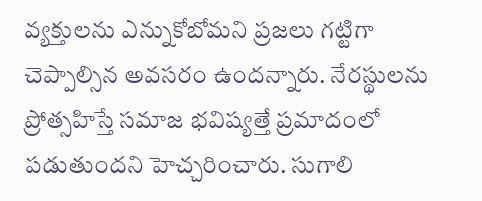వ్యక్తులను ఎన్నుకోబోమని ప్రజలు గట్టిగా చెప్పాల్సిన అవసరం ఉందన్నారు. నేరస్థులను ప్రోత్సహిస్తే సమాజ భవిష్యత్తే ప్రమాదంలో పడుతుందని హెచ్చరించారు. సుగాలి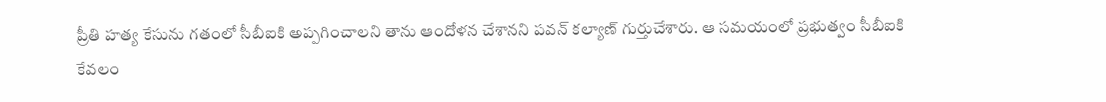ప్రీతి హత్య కేసును గతంలో సీబీఐకి అప్పగించాలని తాను ఆందోళన చేశానని పవన్‌ కల్యాణ్‌ గుర్తుచేశారు. ఆ సమయంలో ప్రభుత్వం సీబీఐకి కేవలం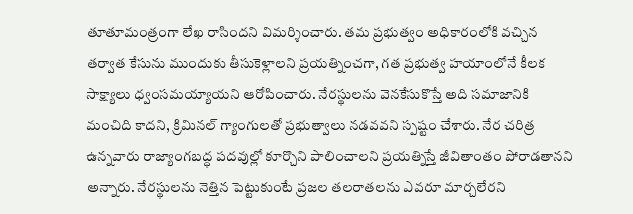తూతూమంత్రంగా లేఖ రాసిందని విమర్శించారు. తమ ప్రభుత్వం అధికారంలోకి వచ్చిన తర్వాత కేసును ముందుకు తీసుకెళ్లాలని ప్రయత్నించగా, గత ప్రభుత్వ హయాంలోనే కీలక సాక్ష్యాలు ధ్వంసమయ్యాయని ఆరోపించారు. నేరస్థులను వెనకేసుకొస్తే అది సమాజానికి మంచిది కాదని, క్రిమినల్‌ గ్యాంగులతో ప్రభుత్వాలు నడవవని స్పష్టం చేశారు. నేర చరిత్ర ఉన్నవారు రాజ్యాంగబద్ధ పదవుల్లో కూర్చొని పాలించాలని ప్రయత్నిస్తే జీవితాంతం పోరాడతానని అన్నారు. నేరస్థులను నెత్తిన పెట్టుకుంటే ప్రజల తలరాతలను ఎవరూ మార్చలేరని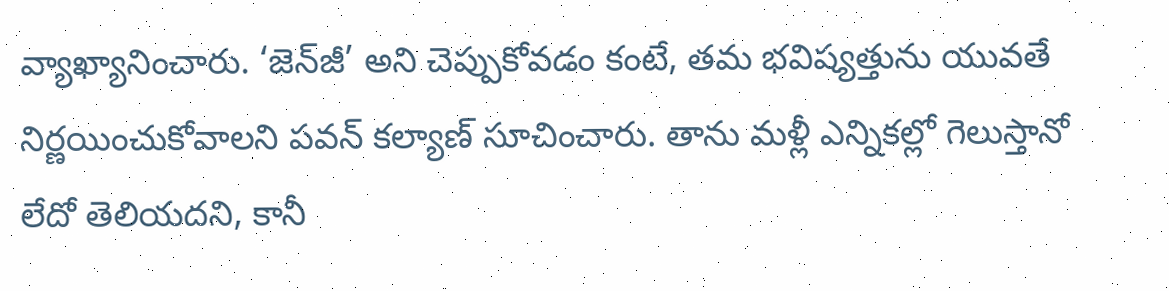వ్యాఖ్యానించారు. ‘జెన్‌జీ’ అని చెప్పుకోవడం కంటే, తమ భవిష్యత్తును యువతే నిర్ణయించుకోవాలని పవన్‌ కల్యాణ్‌ సూచించారు. తాను మళ్లీ ఎన్నికల్లో గెలుస్తానో లేదో తెలియదని, కానీ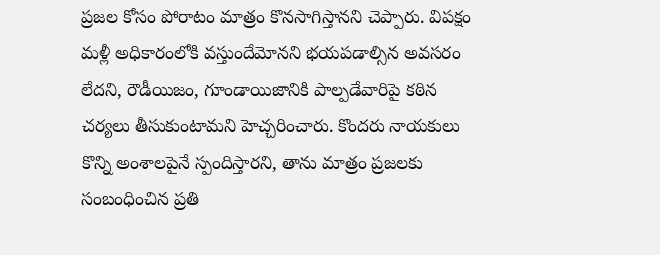ప్రజల కోసం పోరాటం మాత్రం కొనసాగిస్తానని చెప్పారు. విపక్షం మళ్లీ అధికారంలోకి వస్తుందేమోనని భయపడాల్సిన అవసరం లేదని, రౌడీయిజం, గూండాయిజానికి పాల్పడేవారిపై కఠిన చర్యలు తీసుకుంటామని హెచ్చరించారు. కొందరు నాయకులు కొన్ని అంశాలపైనే స్పందిస్తారని, తాను మాత్రం ప్రజలకు సంబంధించిన ప్రతి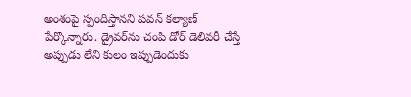అంశంపై స్పందిస్తానని పవన్‌ కల్యాణ్‌ పేర్కొన్నారు. డ్రైవర్‌ను చంపి డోర్ డెలివరీ చేస్తే అప్పుడు లేని కులం ఇప్పుడెందుకు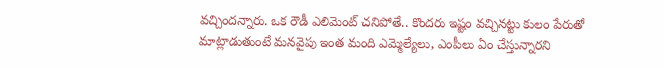వచ్చిందన్నారు. ఒక రౌడీ ఎలిమెంట్ చనిపోతే.. కొందరు ఇష్టం వచ్చినట్టు కులం పేరుతో మాట్లాడుతుంటే మనవైపు ఇంత మంది ఎమ్మెల్యేలు, ఎంపీలు ఏం చేస్తున్నారని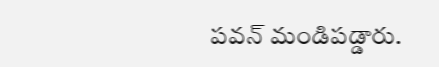పవన్ మండిపడ్డారు.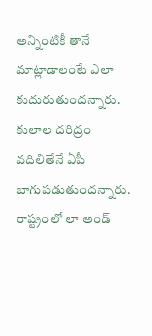అన్నింటికీ తానే మాట్లాడాలంటే ఎలా కుదురుతుందన్నారు. కులాల దరిద్రం వదిలితేనే ఏపీ బాగుపడుతుందన్నారు. రాష్ట్రంలో లా అండ్‌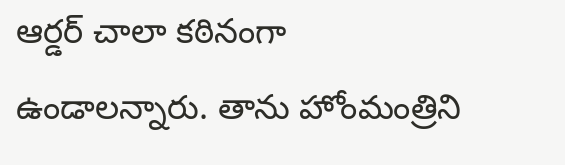ఆర్డర్‌ చాలా కఠినంగా ఉండాలన్నారు. తాను హోంమంత్రిని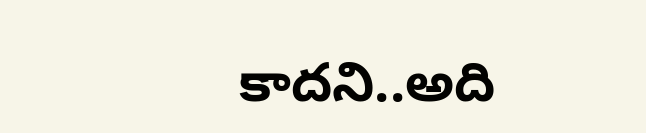కాదని..అది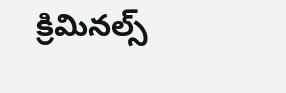క్రిమినల్స్‌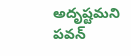అదృష్టమని పవన్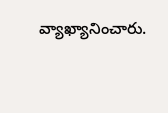వ్యాఖ్యానించారు.